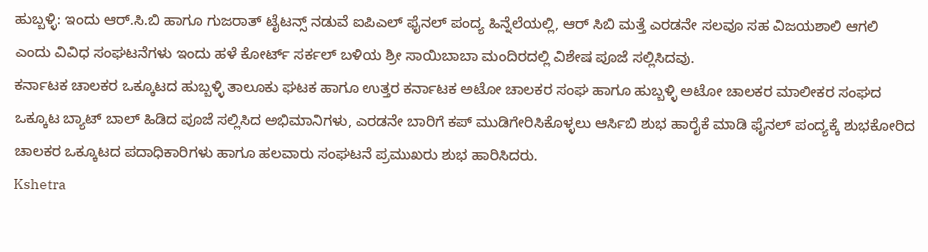ಹುಬ್ಬಳ್ಳಿ: ಇಂದು ಆರ್.ಸಿ.ಬಿ ಹಾಗೂ ಗುಜರಾತ್ ಟೈಟನ್ಸ್ ನಡುವೆ ಐಪಿಎಲ್ ಫೈನಲ್ ಪಂದ್ಯ ಹಿನ್ನೆಲೆಯಲ್ಲಿ, ಆರ್ ಸಿಬಿ ಮತ್ತೆ ಎರಡನೇ ಸಲವೂ ಸಹ ವಿಜಯಶಾಲಿ ಆಗಲಿ ಎಂದು ವಿವಿಧ ಸಂಘಟನೆಗಳು ಇಂದು ಹಳೆ ಕೋರ್ಟ್ ಸರ್ಕಲ್ ಬಳಿಯ ಶ್ರೀ ಸಾಯಿಬಾಬಾ ಮಂದಿರದಲ್ಲಿ ವಿಶೇಷ ಪೂಜೆ ಸಲ್ಲಿಸಿದವು.
ಕರ್ನಾಟಕ ಚಾಲಕರ ಒಕ್ಕೂಟದ ಹುಬ್ಬಳ್ಳಿ ತಾಲೂಕು ಘಟಕ ಹಾಗೂ ಉತ್ತರ ಕರ್ನಾಟಕ ಅಟೋ ಚಾಲಕರ ಸಂಘ ಹಾಗೂ ಹುಬ್ಬಳ್ಳಿ ಅಟೋ ಚಾಲಕರ ಮಾಲೀಕರ ಸಂಘದ ಒಕ್ಕೂಟ ಬ್ಯಾಟ್ ಬಾಲ್ ಹಿಡಿದ ಪೂಜೆ ಸಲ್ಲಿಸಿದ ಅಭಿಮಾನಿಗಳು, ಎರಡನೇ ಬಾರಿಗೆ ಕಪ್ ಮುಡಿಗೇರಿಸಿಕೊಳ್ಳಲು ಆರ್ಸಿಬಿ ಶುಭ ಹಾರೈಕೆ ಮಾಡಿ ಫೈನಲ್ ಪಂದ್ಯಕ್ಕೆ ಶುಭಕೋರಿದ ಚಾಲಕರ ಒಕ್ಕೂಟದ ಪದಾಧಿಕಾರಿಗಳು ಹಾಗೂ ಹಲವಾರು ಸಂಘಟನೆ ಪ್ರಮುಖರು ಶುಭ ಹಾರಿಸಿದರು.
Kshetra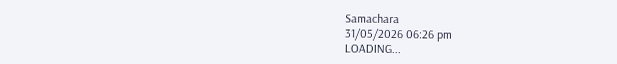Samachara
31/05/2026 06:26 pm
LOADING...